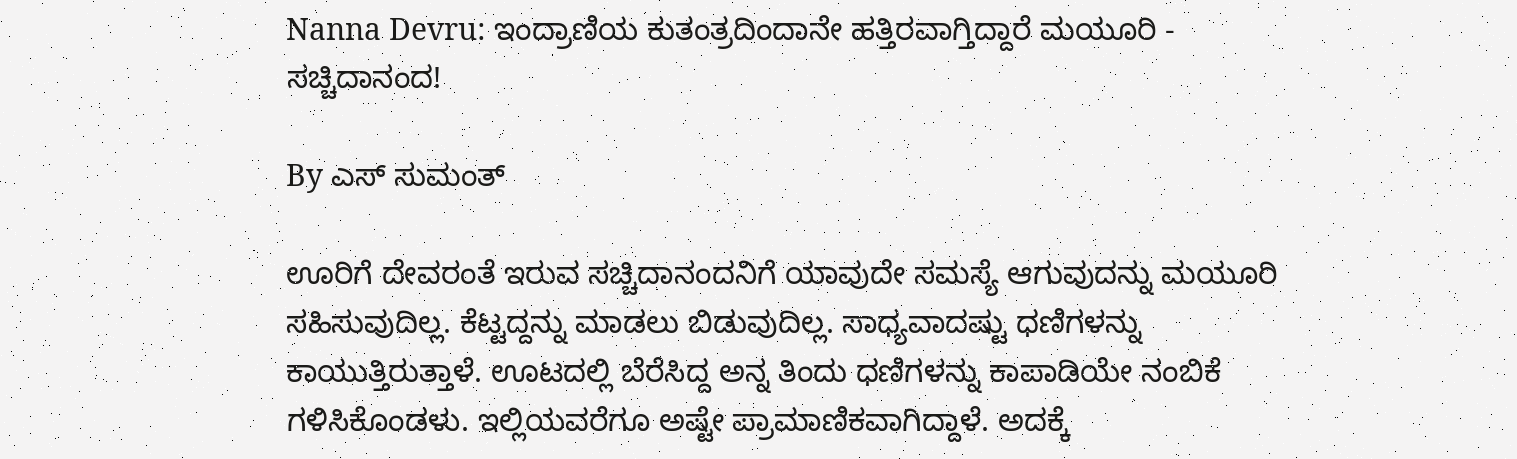Nanna Devru: ಇಂದ್ರಾಣಿಯ ಕುತಂತ್ರದಿಂದಾನೇ ಹತ್ತಿರವಾಗ್ತಿದ್ದಾರೆ ಮಯೂರಿ - ಸಚ್ಚಿದಾನಂದ!

By ಎಸ್ ಸುಮಂತ್

ಊರಿಗೆ ದೇವರಂತೆ ಇರುವ ಸಚ್ಚಿದಾನಂದನಿಗೆ ಯಾವುದೇ ಸಮಸ್ಯೆ ಆಗುವುದನ್ನು ಮಯೂರಿ ಸಹಿಸುವುದಿಲ್ಲ. ಕೆಟ್ಟದ್ದನ್ನು ಮಾಡಲು ಬಿಡುವುದಿಲ್ಲ. ಸಾಧ್ಯವಾದಷ್ಟು ಧಣಿಗಳನ್ನು ಕಾಯುತ್ತಿರುತ್ತಾಳೆ. ಊಟದಲ್ಲಿ ಬೆರೆಸಿದ್ದ ಅನ್ನ ತಿಂದು ಧಣಿಗಳನ್ನು ಕಾಪಾಡಿಯೇ ನಂಬಿಕೆ ಗಳಿಸಿಕೊಂಡಳು. ಇಲ್ಲಿಯವರೆಗೂ ಅಷ್ಟೇ ಪ್ರಾಮಾಣಿಕವಾಗಿದ್ದಾಳೆ. ಅದಕ್ಕೆ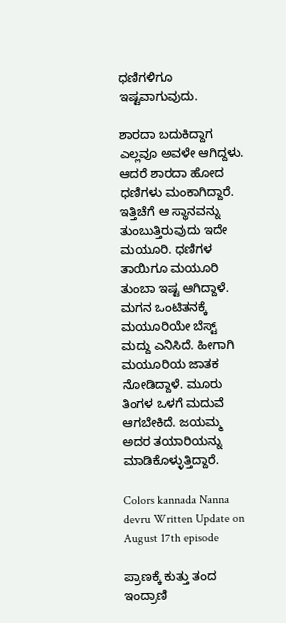ಧಣಿಗಳಿಗೂ ಇಷ್ಟವಾಗುವುದು.

ಶಾರದಾ ಬದುಕಿದ್ದಾಗ ಎಲ್ಲವೂ ಅವಳೇ ಆಗಿದ್ದಳು. ಆದರೆ ಶಾರದಾ ಹೋದ ಧಣಿಗಳು ಮಂಕಾಗಿದ್ದಾರೆ. ಇತ್ತಿಚೆಗೆ ಆ ಸ್ಥಾನವನ್ನು ತುಂಬುತ್ತಿರುವುದು ಇದೇ ಮಯೂರಿ. ಧಣಿಗಳ ತಾಯಿಗೂ ಮಯೂರಿ ತುಂಬಾ ಇಷ್ಟ ಆಗಿದ್ದಾಳೆ. ಮಗನ ಒಂಟಿತನಕ್ಕೆ ಮಯೂರಿಯೇ ಬೆಸ್ಟ್ ಮದ್ದು ಎನಿಸಿದೆ. ಹೀಗಾಗಿ ಮಯೂರಿಯ ಜಾತಕ ನೋಡಿದ್ದಾಳೆ. ಮೂರು ತಿಂಗಳ ಒಳಗೆ ಮದುವೆ ಆಗಬೇಕಿದೆ. ಜಯಮ್ಮ ಅದರ ತಯಾರಿಯನ್ನು ಮಾಡಿಕೊಳ್ಳುತ್ತಿದ್ದಾರೆ.

Colors kannada Nanna devru Written Update on August 17th episode

ಪ್ರಾಣಕ್ಕೆ ಕುತ್ತು ತಂದ ಇಂದ್ರಾಣಿ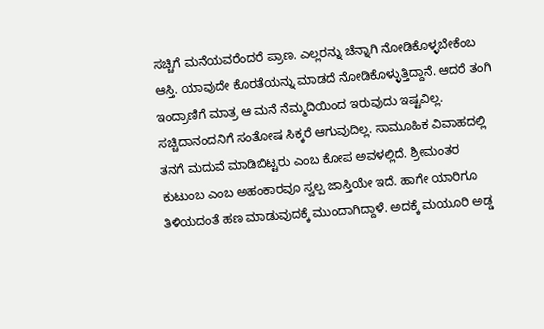ಸಚ್ಚಿಗೆ ಮನೆಯವರೆಂದರೆ ಪ್ರಾಣ. ಎಲ್ಲರನ್ನು ಚೆನ್ನಾಗಿ ನೋಡಿಕೊಳ್ಳಬೇಕೆಂಬ ಆಸ್ತಿ. ಯಾವುದೇ ಕೊರತೆಯನ್ನು ಮಾಡದೆ ನೋಡಿಕೊಳ್ಳುತ್ತಿದ್ದಾನೆ. ಆದರೆ ತಂಗಿ ಇಂದ್ರಾಣಿಗೆ ಮಾತ್ರ ಆ ಮನೆ ನೆಮ್ಮದಿಯಿಂದ ಇರುವುದು ಇಷ್ಟವಿಲ್ಲ. ಸಚ್ಚಿದಾನಂದನಿಗೆ ಸಂತೋಷ ಸಿಕ್ಕರೆ ಆಗುವುದಿಲ್ಲ. ಸಾಮೂಹಿಕ ವಿವಾಹದಲ್ಲಿ ತನಗೆ ಮದುವೆ ಮಾಡಿಬಿಟ್ಟರು ಎಂಬ ಕೋಪ ಅವಳಲ್ಲಿದೆ. ಶ್ರೀಮಂತರ ಕುಟುಂಬ ಎಂಬ ಅಹಂಕಾರವೂ ಸ್ವಲ್ಪ ಜಾಸ್ತಿಯೇ ಇದೆ. ಹಾಗೇ ಯಾರಿಗೂ ತಿಳಿಯದಂತೆ ಹಣ ಮಾಡುವುದಕ್ಕೆ ಮುಂದಾಗಿದ್ದಾಳೆ‌. ಅದಕ್ಕೆ ಮಯೂರಿ ಅಡ್ಡ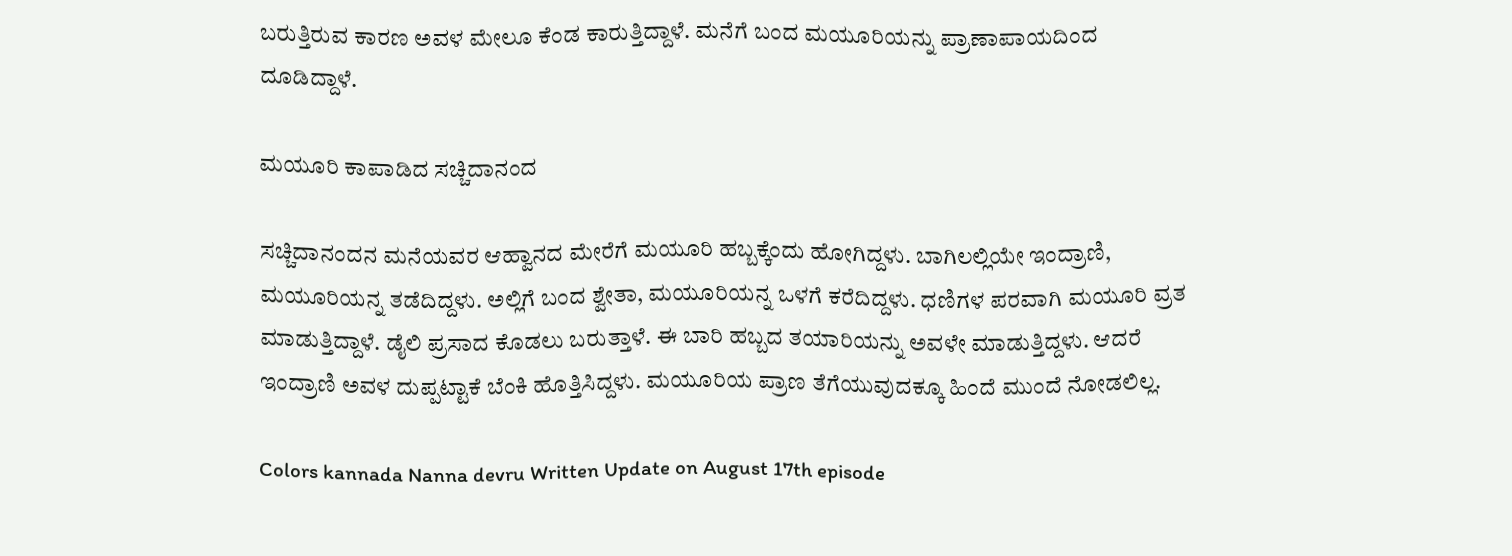ಬರುತ್ತಿರುವ ಕಾರಣ ಅವಳ ಮೇಲೂ ಕೆಂಡ ಕಾರುತ್ತಿದ್ದಾಳೆ. ಮನೆಗೆ ಬಂದ ಮಯೂರಿಯನ್ನು ಪ್ರಾಣಾಪಾಯದಿಂದ ದೂಡಿದ್ದಾಳೆ.

ಮಯೂರಿ ಕಾಪಾಡಿದ ಸಚ್ಚಿದಾನಂದ

ಸಚ್ಚಿದಾನಂದನ ಮನೆಯವರ ಆಹ್ವಾನದ ಮೇರೆಗೆ ಮಯೂರಿ ಹಬ್ಬಕ್ಕೆಂದು ಹೋಗಿದ್ದಳು. ಬಾಗಿಲಲ್ಲಿಯೇ ಇಂದ್ರಾಣಿ, ಮಯೂರಿಯನ್ನ ತಡೆದಿದ್ದಳು. ಅಲ್ಲಿಗೆ ಬಂದ ಶ್ವೇತಾ, ಮಯೂರಿಯನ್ನ ಒಳಗೆ ಕರೆದಿದ್ದಳು. ಧಣಿಗಳ ಪರವಾಗಿ ಮಯೂರಿ ವ್ರತ ಮಾಡುತ್ತಿದ್ದಾಳೆ. ಡೈಲಿ ಪ್ರಸಾದ ಕೊಡಲು ಬರುತ್ತಾಳೆ. ಈ ಬಾರಿ ಹಬ್ಬದ ತಯಾರಿಯನ್ನು ಅವಳೇ ಮಾಡುತ್ತಿದ್ದಳು. ಆದರೆ ಇಂದ್ರಾಣಿ ಅವಳ ದುಪ್ಪಟ್ಟಾಕೆ ಬೆಂಕಿ ಹೊತ್ತಿಸಿದ್ದಳು. ಮಯೂರಿಯ ಪ್ರಾಣ ತೆಗೆಯುವುದಕ್ಕೂ ಹಿಂದೆ ಮುಂದೆ ನೋಡಲಿಲ್ಲ.

Colors kannada Nanna devru Written Update on August 17th episode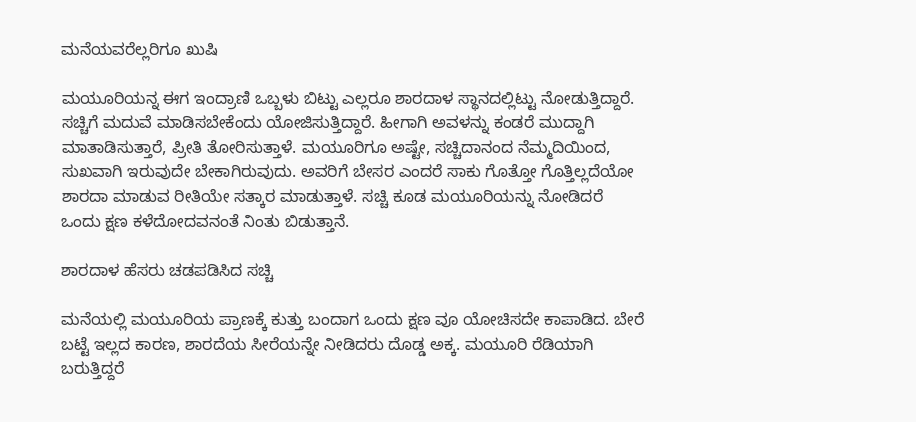ಮನೆಯವರೆಲ್ಲರಿಗೂ ಖುಷಿ

ಮಯೂರಿಯನ್ನ ಈಗ ಇಂದ್ರಾಣಿ ಒಬ್ಬಳು ಬಿಟ್ಟು ಎಲ್ಲರೂ ಶಾರದಾಳ ಸ್ಥಾನದಲ್ಲಿಟ್ಟು ನೋಡುತ್ತಿದ್ದಾರೆ. ಸಚ್ಚಿಗೆ ಮದುವೆ ಮಾಡಿಸಬೇಕೆಂದು ಯೋಜಿಸುತ್ತಿದ್ದಾರೆ. ಹೀಗಾಗಿ ಅವಳನ್ನು ಕಂಡರೆ ಮುದ್ದಾಗಿ ಮಾತಾಡಿಸುತ್ತಾರೆ, ಪ್ರೀತಿ ತೋರಿಸುತ್ತಾಳೆ. ಮಯೂರಿಗೂ ಅಷ್ಟೇ, ಸಚ್ಚಿದಾನಂದ ನೆಮ್ಮದಿಯಿಂದ, ಸುಖವಾಗಿ ಇರುವುದೇ ಬೇಕಾಗಿರುವುದು. ಅವರಿಗೆ ಬೇಸರ ಎಂದರೆ ಸಾಕು ಗೊತ್ತೋ ಗೊತ್ತಿಲ್ಲದೆಯೋ ಶಾರದಾ ಮಾಡುವ ರೀತಿಯೇ ಸತ್ಕಾರ ಮಾಡುತ್ತಾಳೆ. ಸಚ್ಚಿ ಕೂಡ ಮಯೂರಿಯನ್ನು ನೋಡಿದರೆ ಒಂದು ಕ್ಷಣ ಕಳೆದೋದವನಂತೆ ನಿಂತು ಬಿಡುತ್ತಾನೆ.

ಶಾರದಾಳ ಹೆಸರು ಚಡಪಡಿಸಿದ ಸಚ್ಚಿ

ಮನೆಯಲ್ಲಿ ಮಯೂರಿಯ ಪ್ರಾಣಕ್ಕೆ ಕುತ್ತು ಬಂದಾಗ ಒಂದು ಕ್ಷಣ ವೂ ಯೋಚಿಸದೇ ಕಾಪಾಡಿದ. ಬೇರೆ ಬಟ್ಟೆ ಇಲ್ಲದ ಕಾರಣ, ಶಾರದೆಯ ಸೀರೆಯನ್ನೇ ನೀಡಿದರು ದೊಡ್ಡ ಅಕ್ಕ. ಮಯೂರಿ ರೆಡಿಯಾಗಿ ಬರುತ್ತಿದ್ದರೆ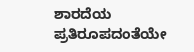ಶಾರದೆಯ ಪ್ರತಿರೂಪದಂತೆಯೇ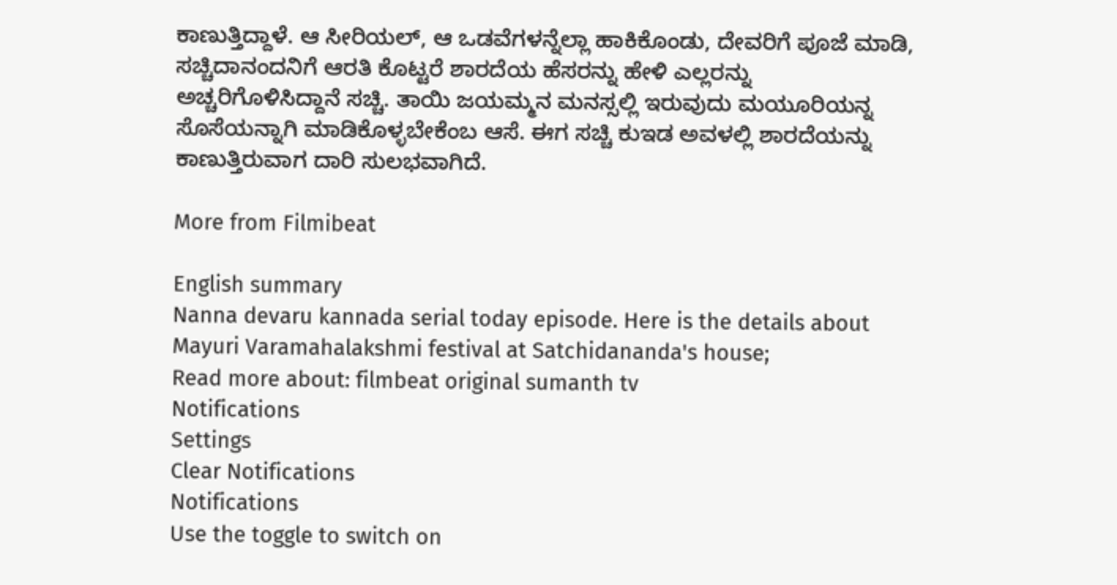ಕಾಣುತ್ತಿದ್ದಾಳೆ. ಆ ಸೀರಿಯಲ್, ಆ ಒಡವೆಗಳನ್ನೆಲ್ಲಾ ಹಾಕಿಕೊಂಡು, ದೇವರಿಗೆ ಪೂಜೆ ಮಾಡಿ, ಸಚ್ಚಿದಾನಂದನಿಗೆ ಆರತಿ ಕೊಟ್ಟರೆ ಶಾರದೆಯ ಹೆಸರನ್ನು ಹೇಳಿ ಎಲ್ಲರನ್ನು ಅಚ್ಚರಿಗೊಳಿಸಿದ್ದಾನೆ ಸಚ್ಚಿ. ತಾಯಿ ಜಯಮ್ಮನ ಮನಸ್ಸಲ್ಲಿ ಇರುವುದು ಮಯೂರಿಯನ್ನ ಸೊಸೆಯನ್ನಾಗಿ ಮಾಡಿಕೊಳ್ಳಬೇಕೆಂಬ ಆಸೆ. ಈಗ ಸಚ್ಚಿ ಕುಇಡ ಅವಳಲ್ಲಿ ಶಾರದೆಯನ್ನು ಕಾಣುತ್ತಿರುವಾಗ ದಾರಿ ಸುಲಭವಾಗಿದೆ.

More from Filmibeat

English summary
Nanna devaru kannada serial today episode. Here is the details about Mayuri Varamahalakshmi festival at Satchidananda's house;
Read more about: filmbeat original sumanth tv
Notifications
Settings
Clear Notifications
Notifications
Use the toggle to switch on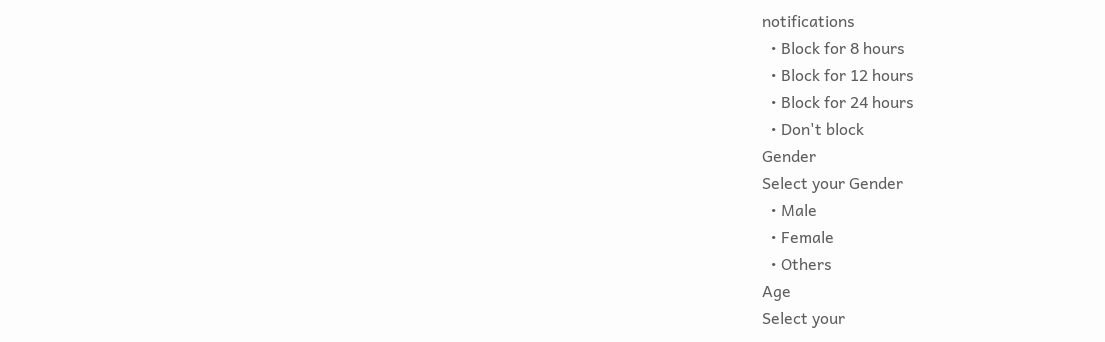notifications
  • Block for 8 hours
  • Block for 12 hours
  • Block for 24 hours
  • Don't block
Gender
Select your Gender
  • Male
  • Female
  • Others
Age
Select your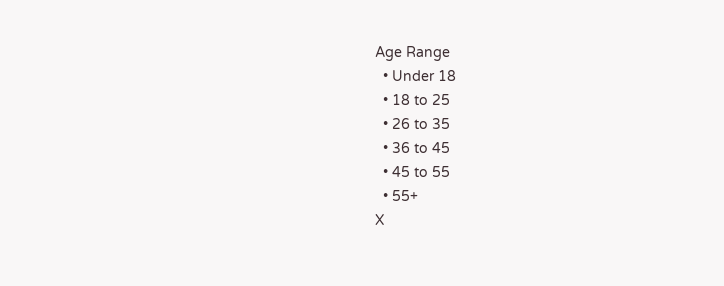Age Range
  • Under 18
  • 18 to 25
  • 26 to 35
  • 36 to 45
  • 45 to 55
  • 55+
X